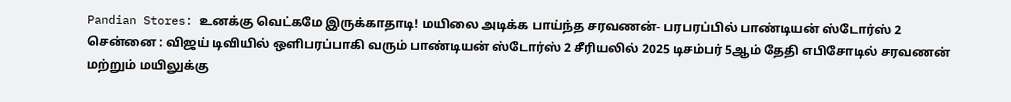Pandian Stores: உனக்கு வெட்கமே இருக்காதாடி! மயிலை அடிக்க பாய்ந்த சரவணன்- பரபரப்பில் பாண்டியன் ஸ்டோர்ஸ் 2
சென்னை : விஜய் டிவியில் ஒளிபரப்பாகி வரும் பாண்டியன் ஸ்டோர்ஸ் 2 சீரியலில் 2025 டிசம்பர் 5ஆம் தேதி எபிசோடில் சரவணன் மற்றும் மயிலுக்கு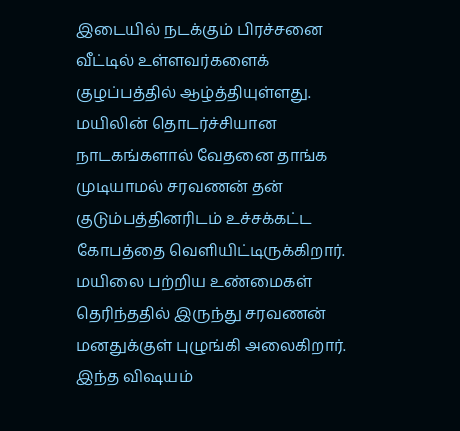இடையில் நடக்கும் பிரச்சனை வீட்டில் உள்ளவர்களைக் குழப்பத்தில் ஆழ்த்தியுள்ளது. மயிலின் தொடர்ச்சியான நாடகங்களால் வேதனை தாங்க முடியாமல் சரவணன் தன் குடும்பத்தினரிடம் உச்சக்கட்ட கோபத்தை வெளியிட்டிருக்கிறார்.
மயிலை பற்றிய உண்மைகள் தெரிந்ததில் இருந்து சரவணன் மனதுக்குள் புழுங்கி அலைகிறார். இந்த விஷயம்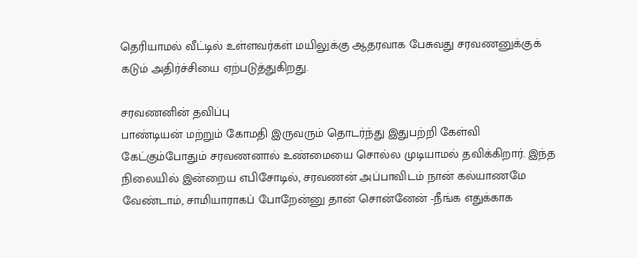தெரியாமல் வீட்டில் உள்ளவர்கள் மயிலுக்கு ஆதரவாக பேசுவது சரவணனுக்குக் கடும் அதிர்ச்சியை ஏற்படுத்துகிறது.

சரவணனின் தவிப்பு
பாண்டியன் மற்றும் கோமதி இருவரும் தொடர்ந்து இதுபற்றி கேள்வி கேட்கும்போதும் சரவணனால் உண்மையை சொல்ல முடியாமல் தவிக்கிறார். இந்த நிலையில் இன்றைய எபிசோடில், சரவணன் அப்பாவிடம் நான் கல்யாணமே வேண்டாம், சாமியாராகப் போறேன்னு தான் சொன்னேன் -நீங்க எதுக்காக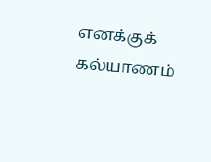எனக்குக் கல்யாணம்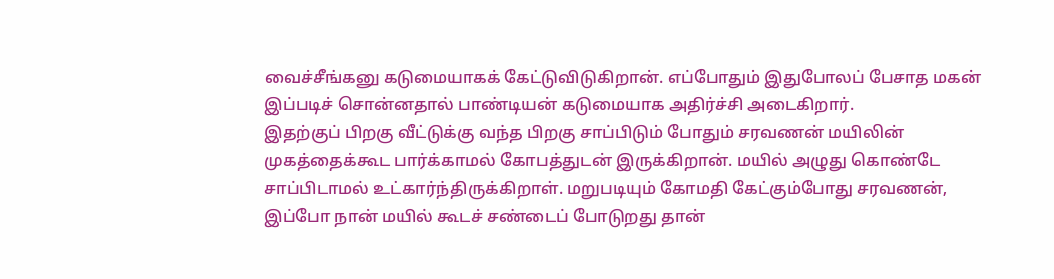வைச்சீங்கனு கடுமையாகக் கேட்டுவிடுகிறான். எப்போதும் இதுபோலப் பேசாத மகன் இப்படிச் சொன்னதால் பாண்டியன் கடுமையாக அதிர்ச்சி அடைகிறார்.
இதற்குப் பிறகு வீட்டுக்கு வந்த பிறகு சாப்பிடும் போதும் சரவணன் மயிலின் முகத்தைக்கூட பார்க்காமல் கோபத்துடன் இருக்கிறான். மயில் அழுது கொண்டே சாப்பிடாமல் உட்கார்ந்திருக்கிறாள். மறுபடியும் கோமதி கேட்கும்போது சரவணன், இப்போ நான் மயில் கூடச் சண்டைப் போடுறது தான்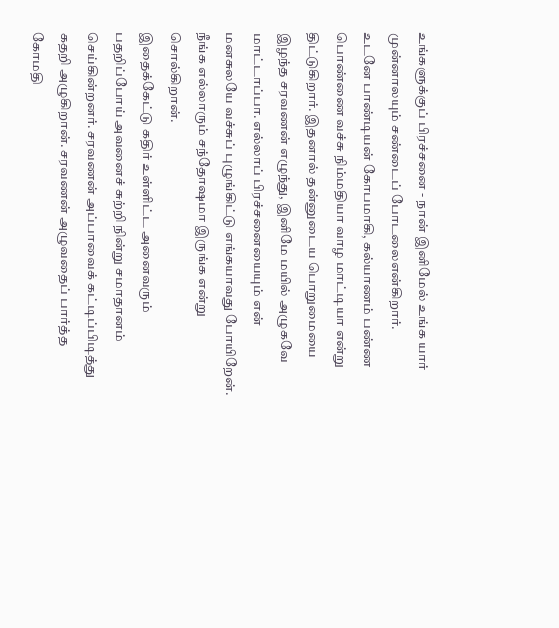உங்களுக்குப் பிரச்சனை - நான் இனிமேல் உங்க யார் முன்னாலயும் சண்டைப் போடலைஎன்கிறார்.
உடனே பாண்டியன் கோபமாகி, கல்யாணம் பண்ண பொண்ணை வச்சு நிம்மதியா வாழ மாட்டியா என்று திட்டுகிறார். இதனால் தன்னுடைய பொறுமையை இழந்த சரவணன் எழுந்து, இனிமே மயில் அழுகவே மாட்டாப்பா. எல்லாப் பிரச்சனையையும் என் மனசுலயே வச்சுப் புழுங்கிட்டு எங்கயாவது போயிறேன். நீங்க எல்லாரும் சந்தோஷமா இருங்க என்று சொல்கிறான்.
இதைக்கேட்டு கதிர் உள்ளிட்ட அனைவரும் பதறிப்போய் அவனைச் சுற்றி நின்று சமாதானம் செய்கின்றனர். சரவணன் அப்பாவைக் கட்டிப்பிடித்து கதறி அழுகிறான். சரவணன் அழுவதைப் பார்த்த கோமதி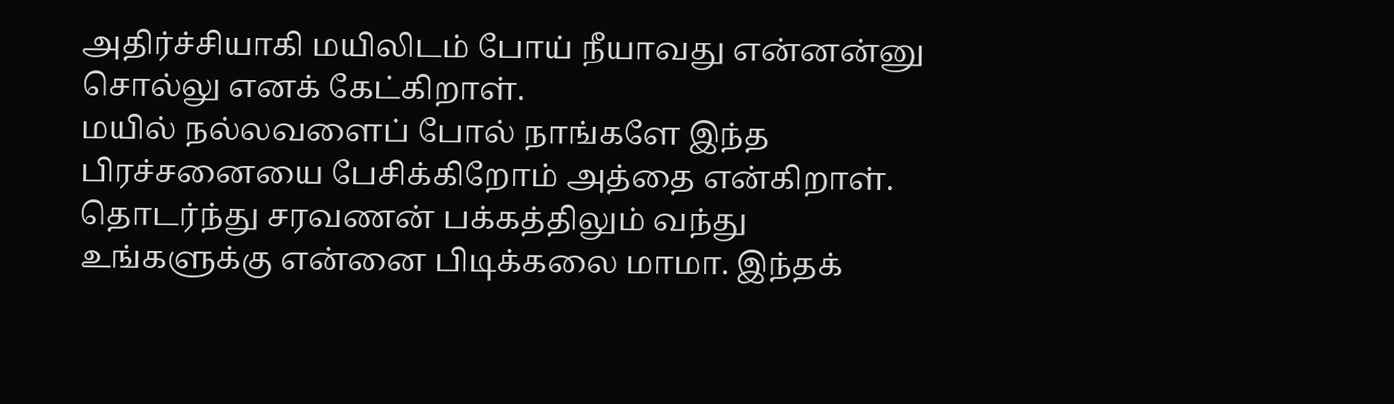அதிர்ச்சியாகி மயிலிடம் போய் நீயாவது என்னன்னு சொல்லு எனக் கேட்கிறாள்.
மயில் நல்லவளைப் போல் நாங்களே இந்த பிரச்சனையை பேசிக்கிறோம் அத்தை என்கிறாள். தொடர்ந்து சரவணன் பக்கத்திலும் வந்து உங்களுக்கு என்னை பிடிக்கலை மாமா. இந்தக்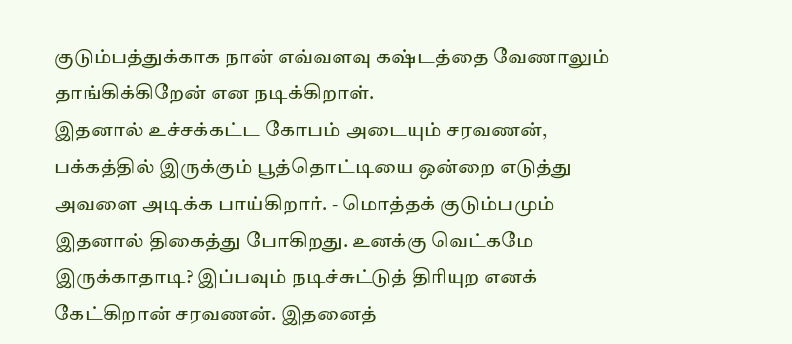குடும்பத்துக்காக நான் எவ்வளவு கஷ்டத்தை வேணாலும் தாங்கிக்கிறேன் என நடிக்கிறாள்.
இதனால் உச்சக்கட்ட கோபம் அடையும் சரவணன், பக்கத்தில் இருக்கும் பூத்தொட்டியை ஒன்றை எடுத்து அவளை அடிக்க பாய்கிறார். - மொத்தக் குடும்பமும் இதனால் திகைத்து போகிறது. உனக்கு வெட்கமே இருக்காதாடி? இப்பவும் நடிச்சுட்டுத் திரியுற எனக் கேட்கிறான் சரவணன். இதனைத்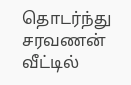தொடர்ந்து சரவணன் வீட்டில்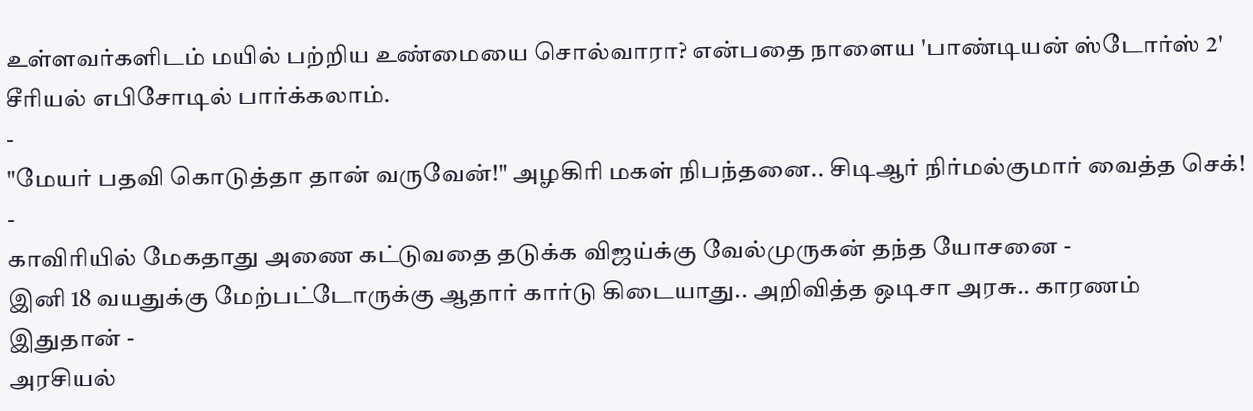உள்ளவர்களிடம் மயில் பற்றிய உண்மையை சொல்வாரா? என்பதை நாளைய 'பாண்டியன் ஸ்டோர்ஸ் 2' சீரியல் எபிசோடில் பார்க்கலாம்.
-
"மேயர் பதவி கொடுத்தா தான் வருவேன்!" அழகிரி மகள் நிபந்தனை.. சிடிஆர் நிர்மல்குமார் வைத்த செக்! -
காவிரியில் மேகதாது அணை கட்டுவதை தடுக்க விஜய்க்கு வேல்முருகன் தந்த யோசனை -
இனி 18 வயதுக்கு மேற்பட்டோருக்கு ஆதார் கார்டு கிடையாது.. அறிவித்த ஒடிசா அரசு.. காரணம் இதுதான் -
அரசியல்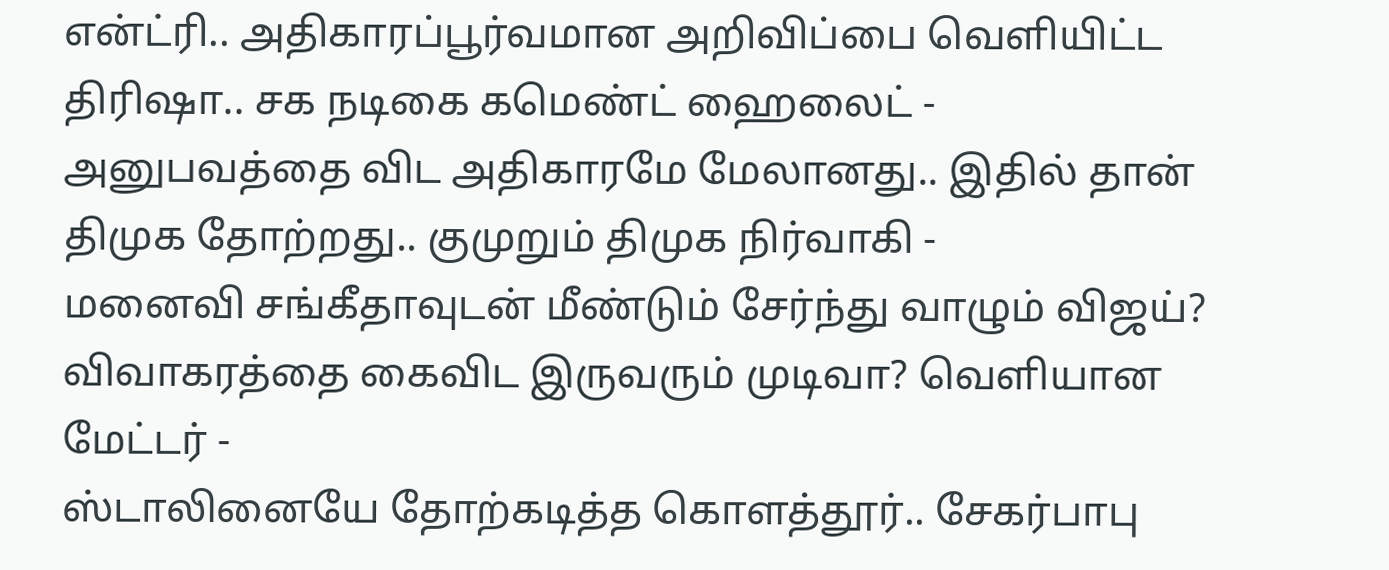என்ட்ரி.. அதிகாரப்பூர்வமான அறிவிப்பை வெளியிட்ட திரிஷா.. சக நடிகை கமெண்ட் ஹைலைட் -
அனுபவத்தை விட அதிகாரமே மேலானது.. இதில் தான் திமுக தோற்றது.. குமுறும் திமுக நிர்வாகி -
மனைவி சங்கீதாவுடன் மீண்டும் சேர்ந்து வாழும் விஜய்? விவாகரத்தை கைவிட இருவரும் முடிவா? வெளியான மேட்டர் -
ஸ்டாலினையே தோற்கடித்த கொளத்தூர்.. சேகர்பாபு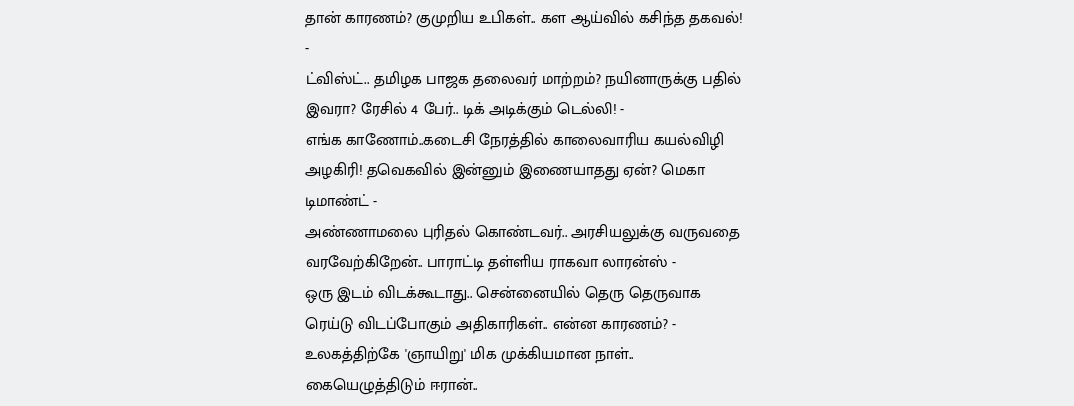தான் காரணம்? குமுறிய உபிகள்.. கள ஆய்வில் கசிந்த தகவல்! -
ட்விஸ்ட்.. தமிழக பாஜக தலைவர் மாற்றம்? நயினாருக்கு பதில் இவரா? ரேசில் 4 பேர்.. டிக் அடிக்கும் டெல்லி! -
எங்க காணோம்..கடைசி நேரத்தில் காலைவாரிய கயல்விழி அழகிரி! தவெகவில் இன்னும் இணையாதது ஏன்? மெகா டிமாண்ட் -
அண்ணாமலை புரிதல் கொண்டவர்.. அரசியலுக்கு வருவதை வரவேற்கிறேன்.. பாராட்டி தள்ளிய ராகவா லாரன்ஸ் -
ஒரு இடம் விடக்கூடாது.. சென்னையில் தெரு தெருவாக ரெய்டு விடப்போகும் அதிகாரிகள்.. என்ன காரணம்? -
உலகத்திற்கே 'ஞாயிறு' மிக முக்கியமான நாள்.. கையெழுத்திடும் ஈரான்..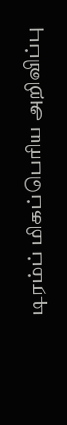டிரம்ப் மிகப்பெரிய அறிவிப்பு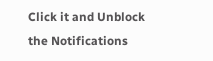Click it and Unblock the Notifications